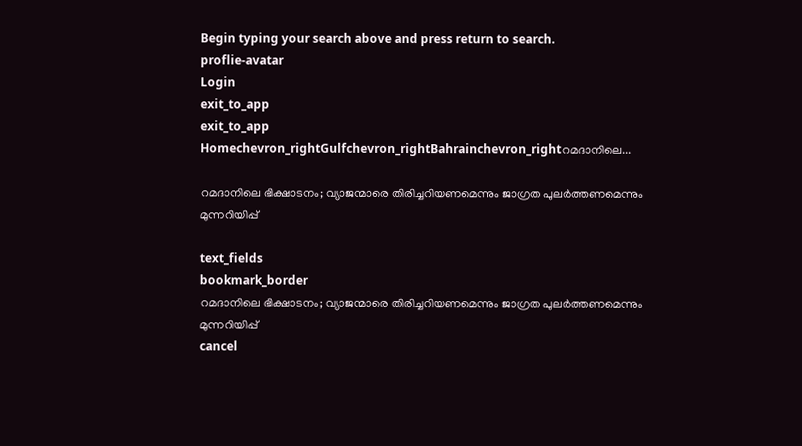Begin typing your search above and press return to search.
proflie-avatar
Login
exit_to_app
exit_to_app
Homechevron_rightGulfchevron_rightBahrainchevron_rightറമദാനിലെ...

റമദാനിലെ ഭിക്ഷാടനം; വ്യാജന്മാരെ തിരിച്ചറിയണമെന്നും ജാഗ്രത പുലർത്തണമെന്നും മുന്നറിയിപ്പ്

text_fields
bookmark_border
റമദാനിലെ ഭിക്ഷാടനം; വ്യാജന്മാരെ തിരിച്ചറിയണമെന്നും ജാഗ്രത പുലർത്തണമെന്നും മുന്നറിയിപ്പ്
cancel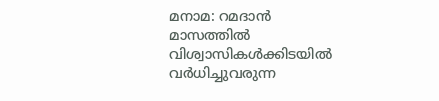മനാമ: റമദാൻ മാസത്തിൽ വിശ്വാസികൾക്കിടയിൽ വർധിച്ചുവരുന്ന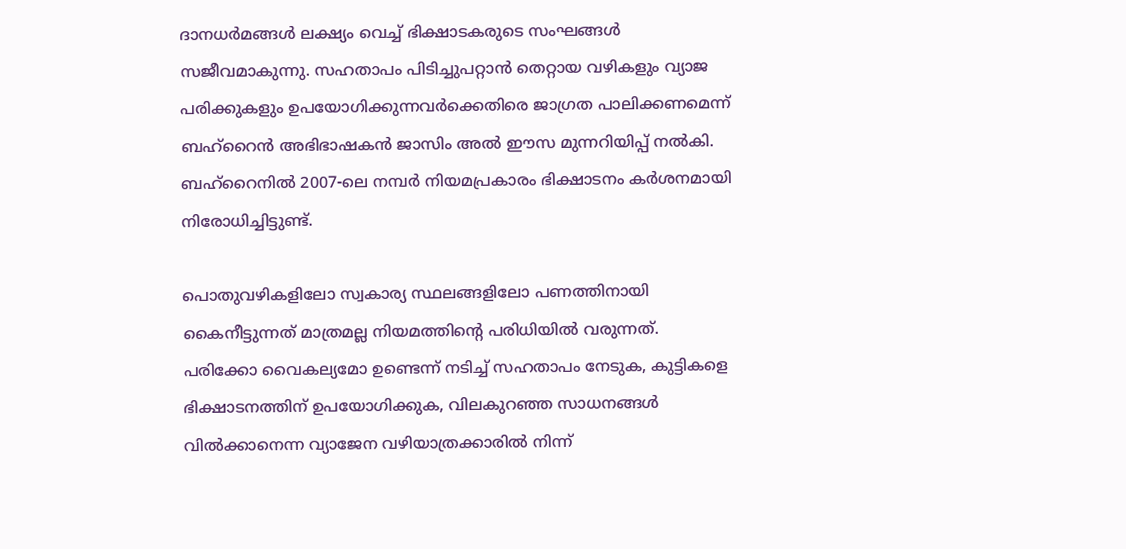ദാനധർമങ്ങൾ ലക്ഷ്യം വെച്ച് ഭിക്ഷാടകരുടെ സംഘങ്ങൾ സജീവമാകുന്നു. സഹതാപം പിടിച്ചുപറ്റാൻ തെറ്റായ വഴികളും വ്യാജ പരിക്കുകളും ഉപയോഗിക്കുന്നവർക്കെതിരെ ജാഗ്രത പാലിക്കണമെന്ന് ബഹ്‌റൈൻ അഭിഭാഷകൻ ജാസിം അൽ ഈസ മുന്നറിയിപ്പ് നൽകി. ബഹ്‌റൈനിൽ 2007-ലെ നമ്പർ നിയമപ്രകാരം ഭിക്ഷാടനം കർശനമായി നിരോധിച്ചിട്ടുണ്ട്.

പൊതുവഴികളിലോ സ്വകാര്യ സ്ഥലങ്ങളിലോ പണത്തിനായി കൈനീട്ടുന്നത് മാത്രമല്ല നിയമത്തിന്റെ പരിധിയിൽ വരുന്നത്. പരിക്കോ വൈകല്യമോ ഉണ്ടെന്ന് നടിച്ച് സഹതാപം നേടുക, കുട്ടികളെ ഭിക്ഷാടനത്തിന് ഉപയോഗിക്കുക, വിലകുറഞ്ഞ സാധനങ്ങൾ വിൽക്കാനെന്ന വ്യാജേന വഴിയാത്രക്കാരിൽ നിന്ന്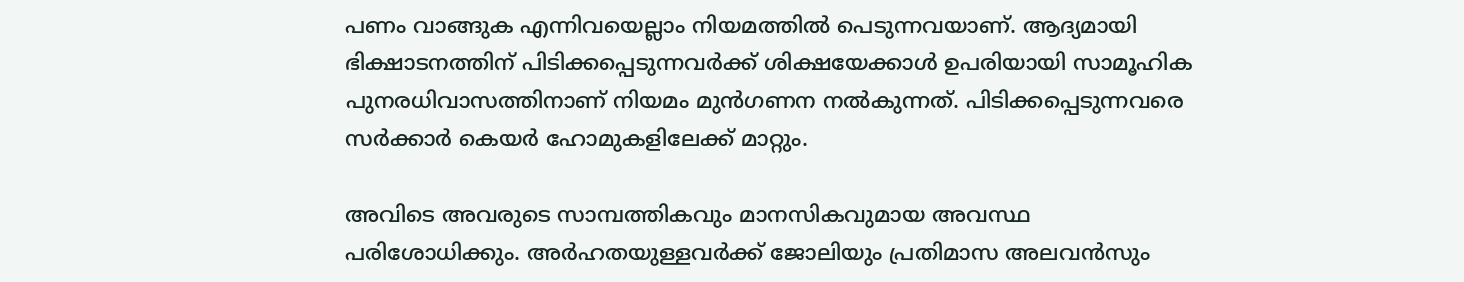പണം വാങ്ങുക എന്നിവയെല്ലാം നിയമത്തിൽ പെടുന്നവയാണ്. ആദ്യമായി ഭിക്ഷാടനത്തിന് പിടിക്കപ്പെടുന്നവർക്ക് ശിക്ഷയേക്കാൾ ഉപരിയായി സാമൂഹിക പുനരധിവാസത്തിനാണ് നിയമം മുൻഗണന നൽകുന്നത്. പിടിക്കപ്പെടുന്നവരെ സർക്കാർ കെയർ ഹോമുകളിലേക്ക് മാറ്റും.

അവിടെ അവരുടെ സാമ്പത്തികവും മാനസികവുമായ അവസ്ഥ പരിശോധിക്കും. അർഹതയുള്ളവർക്ക് ജോലിയും പ്രതിമാസ അലവൻസും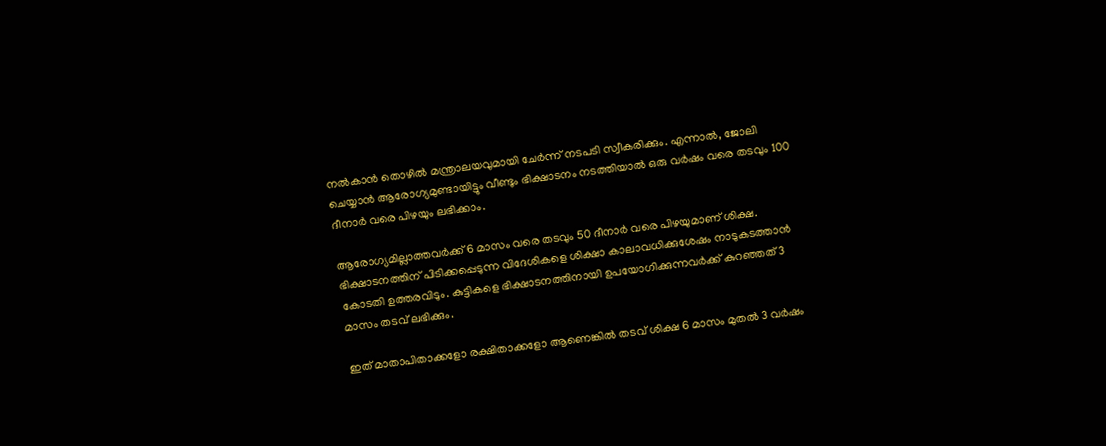നൽകാൻ തൊഴിൽ മന്ത്രാലയവുമായി ചേർന്ന് നടപടി സ്വീകരിക്കും. എന്നാൽ, ജോലി ചെയ്യാൻ ആരോഗ്യമുണ്ടായിട്ടും വീണ്ടും ഭിക്ഷാടനം നടത്തിയാൽ ഒരു വർഷം വരെ തടവും 100 ദീനാർ വരെ പിഴയും ലഭിക്കാം.

ആരോഗ്യമില്ലാത്തവർക്ക് 6 മാസം വരെ തടവും 50 ദീനാർ വരെ പിഴയുമാണ് ശിക്ഷ. ഭിക്ഷാടനത്തിന് പിടിക്കപ്പെടുന്ന വിദേശികളെ ശിക്ഷാ കാലാവധിക്കുശേഷം നാടുകടത്താൻ കോടതി ഉത്തരവിടും. കുട്ടികളെ ഭിക്ഷാടനത്തിനായി ഉപയോഗിക്കുന്നവർക്ക് കുറഞ്ഞത് 3 മാസം തടവ് ലഭിക്കും.

ഇത് മാതാപിതാക്കളോ രക്ഷിതാക്കളോ ആണെങ്കിൽ തടവ് ശിക്ഷ 6 മാസം മുതൽ 3 വർഷം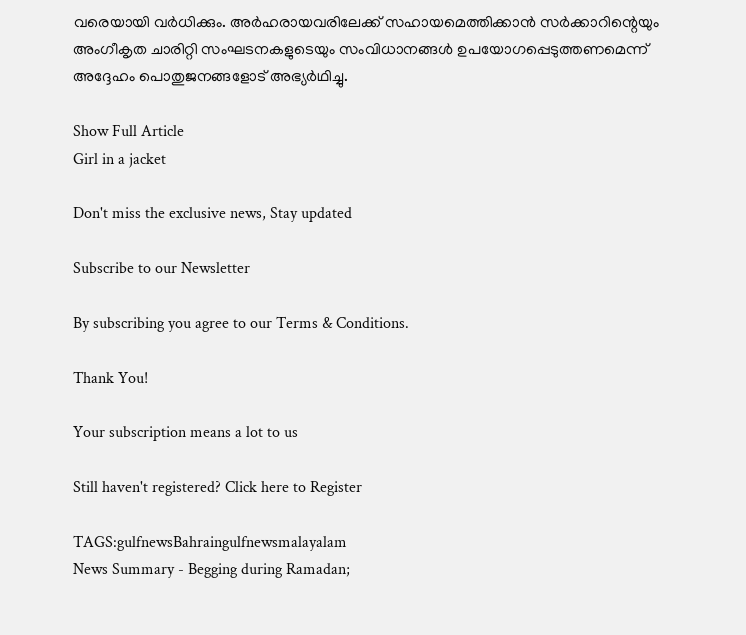വരെയായി വർധിക്കും. അർഹരായവരിലേക്ക് സഹായമെത്തിക്കാൻ സർക്കാറിന്റെയും അംഗീകൃത ചാരിറ്റി സംഘടനകളുടെയും സംവിധാനങ്ങൾ ഉപയോഗപ്പെടുത്തണമെന്ന് അദ്ദേഹം പൊതുജനങ്ങളോട് അഭ്യർഥിച്ചു.

Show Full Article
Girl in a jacket

Don't miss the exclusive news, Stay updated

Subscribe to our Newsletter

By subscribing you agree to our Terms & Conditions.

Thank You!

Your subscription means a lot to us

Still haven't registered? Click here to Register

TAGS:gulfnewsBahraingulfnewsmalayalam
News Summary - Begging during Ramadan;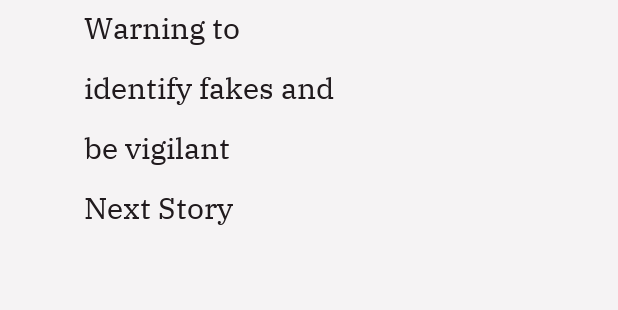Warning to identify fakes and be vigilant
Next Story